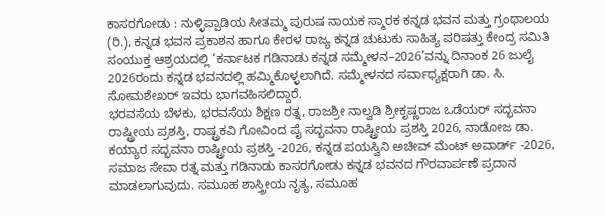ಕಾಸರಗೋಡು : ನುಳ್ಳಿಪ್ಪಾಡಿಯ ಸೀತಮ್ಮ ಪುರುಷ ನಾಯಕ ಸ್ಮಾರಕ ಕನ್ನಡ ಭವನ ಮತ್ತು ಗ್ರಂಥಾಲಯ (ರಿ.), ಕನ್ನಡ ಭವನ ಪ್ರಕಾಶನ ಹಾಗೂ ಕೇರಳ ರಾಜ್ಯ ಕನ್ನಡ ಚುಟುಕು ಸಾಹಿತ್ಯ ಪರಿಷತ್ತು ಕೇಂದ್ರ ಸಮಿತಿ ಸಂಯುಕ್ತ ಆಶ್ರಯದಲ್ಲಿ ‘ಕರ್ನಾಟಕ ಗಡಿನಾಡು ಕನ್ನಡ ಸಮ್ಮೇಳನ–2026’ವನ್ನು ದಿನಾಂಕ 26 ಜುಲೈ 2026ರಂದು ಕನ್ನಡ ಭವನದಲ್ಲಿ ಹಮ್ಮಿಕೊಳ್ಳಲಾಗಿದೆ. ಸಮ್ಮೇಳನದ ಸರ್ವಾಧ್ಯಕ್ಷರಾಗಿ ಡಾ. ಸಿ. ಸೋಮಶೇಖರ್ ಇವರು ಭಾಗವಹಿಸಲಿದ್ದಾರೆ.
ಭರವಸೆಯ ಬೆಳಕು, ಭರವಸೆಯ ಶಿಕ್ಷಣ ರತ್ನ, ರಾಜಶ್ರೀ ನಾಲ್ವಡಿ ಶ್ರೀಕೃಷ್ಣರಾಜ ಒಡೆಯರ್ ಸದ್ಭವನಾ ರಾಷ್ಟ್ರೀಯ ಪ್ರಶಸ್ತಿ, ರಾಷ್ಟ್ರಕವಿ ಗೋವಿಂದ ಪೈ ಸದ್ಭವನಾ ರಾಷ್ಟ್ರೀಯ ಪ್ರಶಸ್ತಿ 2026, ನಾಡೋಜ ಡಾ. ಕಯ್ಯಾರ ಸದ್ಭವನಾ ರಾಷ್ಟ್ರೀಯ ಪ್ರಶಸ್ತಿ -2026, ಕನ್ನಡ ಪಯಸ್ವಿನಿ ಅಚೀವ್ ಮೆಂಟ್ ಅವಾರ್ಡ್ -2026, ಸಮಾಜ ಸೇವಾ ರತ್ನ ಮತ್ತು ಗಡಿನಾಡು ಕಾಸರಗೋಡು ಕನ್ನಡ ಭವನದ ಗೌರವಾರ್ಪಣೆ ಪ್ರದಾನ ಮಾಡಲಾಗುವುದು. ಸಮೂಹ ಶಾಸ್ತ್ರೀಯ ನೃತ್ಯ, ಸಮೂಹ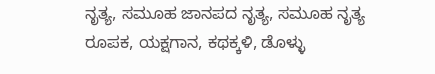ನೃತ್ಯ, ಸಮೂಹ ಜಾನಪದ ನೃತ್ಯ, ಸಮೂಹ ನೃತ್ಯ ರೂಪಕ, ಯಕ್ಷಗಾನ, ಕಥಕ್ಕಳಿ, ಡೊಳ್ಳು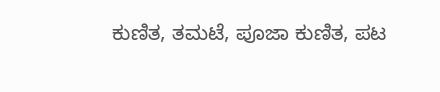ಕುಣಿತ, ತಮಟೆ, ಪೂಜಾ ಕುಣಿತ, ಪಟ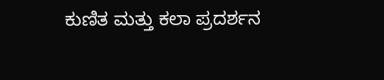ಕುಣಿತ ಮತ್ತು ಕಲಾ ಪ್ರದರ್ಶನ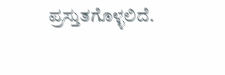ಪ್ರಸ್ತುತಗೊಳ್ಳಲಿದೆ.